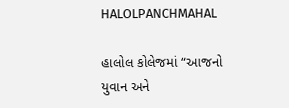HALOLPANCHMAHAL

હાલોલ કોલેજમાં “આજનો યુવાન અને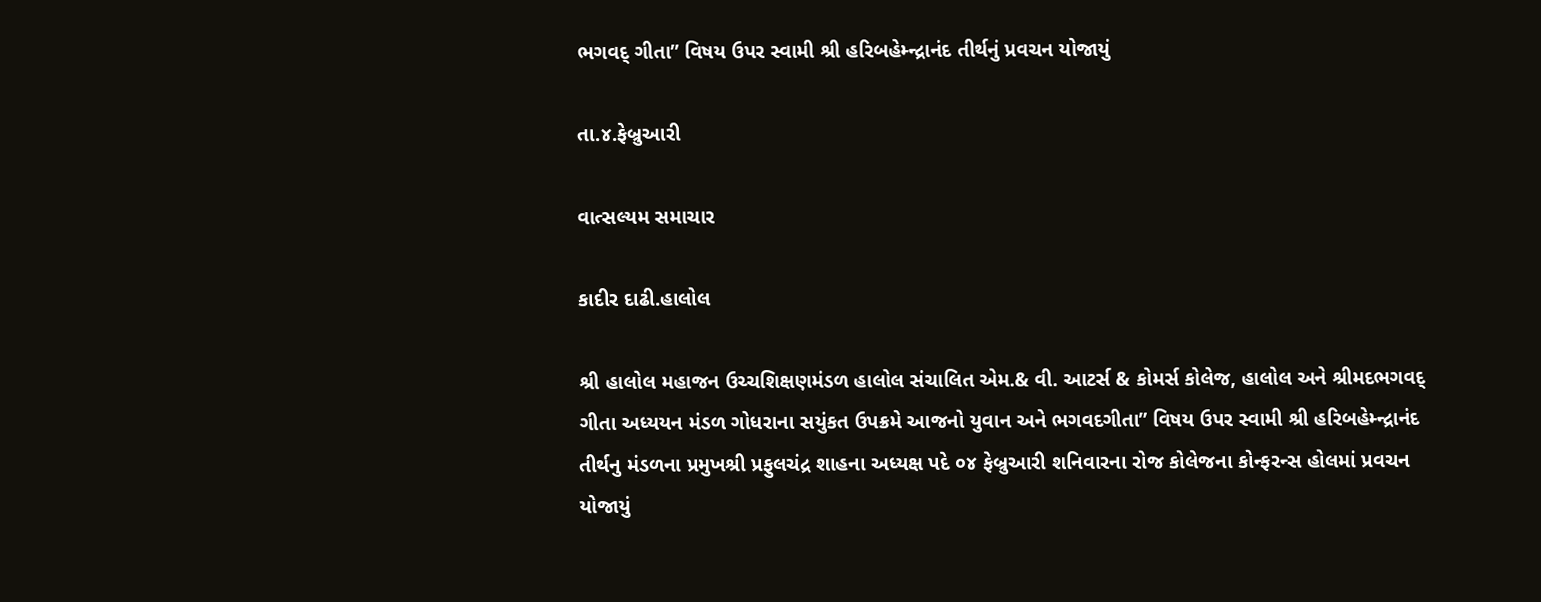ભગવદ્ ગીતા” વિષય ઉપર સ્વામી શ્રી હરિબહેમ્ન્દ્રાનંદ તીર્થનું પ્રવચન યોજાયું

તા.૪.ફેબ્રુઆરી

વાત્સલ્યમ સમાચાર

કાદીર દાઢી.હાલોલ

શ્રી હાલોલ મહાજન ઉચ્ચશિક્ષણમંડળ હાલોલ સંચાલિત એમ.& વી. આટર્સ & કોમર્સ કોલેજ, હાલોલ અને શ્રીમદભગવદ્ ગીતા અધ્યયન મંડળ ગોધરાના સયુંકત ઉપક્રમે આજનો યુવાન અને ભગવદગીતા” વિષય ઉપર સ્વામી શ્રી હરિબહેમ્ન્દ્રાનંદ તીર્થનુ મંડળના પ્રમુખશ્રી પ્રફુલચંદ્ર શાહના અધ્યક્ષ પદે ૦૪ ફેબ્રુઆરી શનિવારના રોજ કોલેજના કોન્ફરન્સ હોલમાં પ્રવચન યોજાયું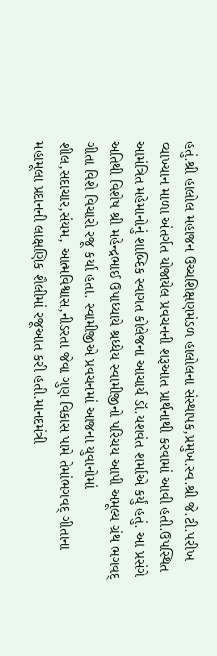હતું.શ્રી હાલોલ મહાજન ઉચ્ચશિક્ષણમંડળ હાલોલના સંસ્થાપક,પ્રમુખ.સ્વ.શ્રી જે.ટી.પરીખ વ્યાખ્યાન માળા અંતર્ગત યોજાયેલ પ્રવચનની શરૂઆત પ્રાર્થનાથી કરવામાં આવી હતી.ઉપસ્થિત આમંત્રિત મહેમાનોનું શાબ્દિક સ્વાગત કોલેજના આચાર્ય ડૉ.યશવંત શર્માએ કર્યું હતું. આ પ્રસંગે અતિથી વિશેષ શ્રી મહેન્દ્રભાઈ ઉપાધ્યાયે શ્રધ્ધેય સ્વામીજીનો પરિચય આપી અમૂલ્ય ગ્રંથ ભગવદ્ ગીતા વિશે વિચારો રજૂ કર્યા હતા. સ્વામીજીએ પ્રવચનમાં આજના યુવાનોમાં શીલ,સદાચાર,સંયમ, આત્મવિશ્વાસ,નીડરતા જેવા ગુણ વિકાસ પામે તેમાંભગવદ્ ગીતાના મહામૂલા પ્રદાનની લાક્ષણિક શૈલીમાં રજૂઆત કરી હતી.માનદમંત્રી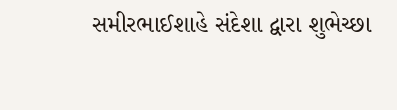સમીરભાઈશાહે સંદેશા દ્વારા શુભેચ્છા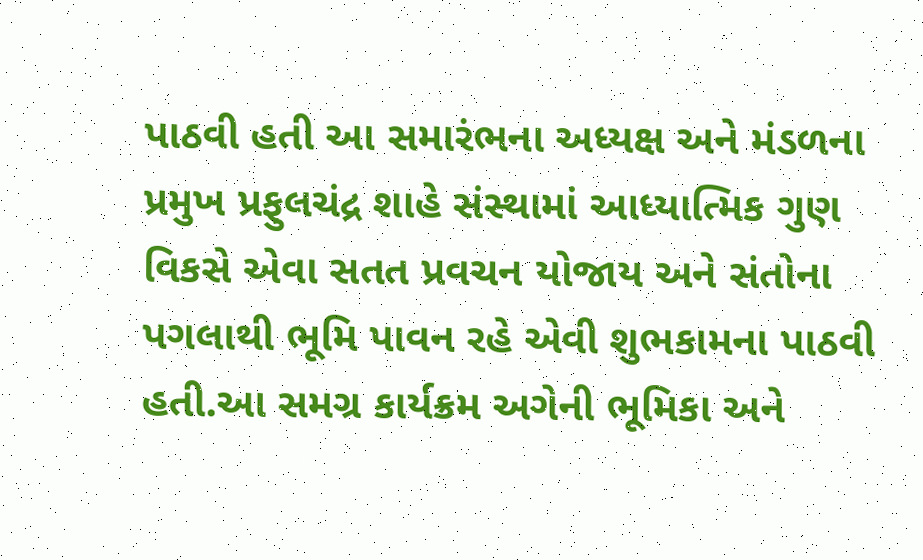પાઠવી હતી આ સમારંભના અધ્યક્ષ અને મંડળના પ્રમુખ પ્રફુલચંદ્ર શાહે સંસ્થામાં આધ્યાત્મિક ગુણ વિકસે એવા સતત પ્રવચન યોજાય અને સંતોના પગલાથી ભૂમિ પાવન રહે એવી શુભકામના પાઠવી હતી.આ સમગ્ર કાર્યક્રમ અગેની ભૂમિકા અને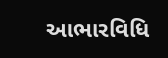આભારવિધિ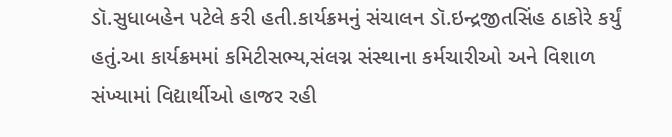ડૉ.સુધાબહેન પટેલે કરી હતી.કાર્યક્રમનું સંચાલન ડૉ.ઇન્દ્રજીતસિંહ ઠાકોરે કર્યું હતું.આ કાર્યક્રમમાં કમિટીસભ્ય,સંલગ્ન સંસ્થાના કર્મચારીઓ અને વિશાળ સંખ્યામાં વિદ્યાર્થીઓ હાજર રહી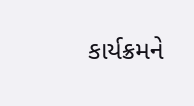કાર્યક્રમને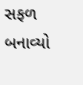સફળ બનાવ્યો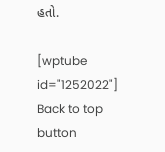હતો.

[wptube id="1252022"]
Back to top button